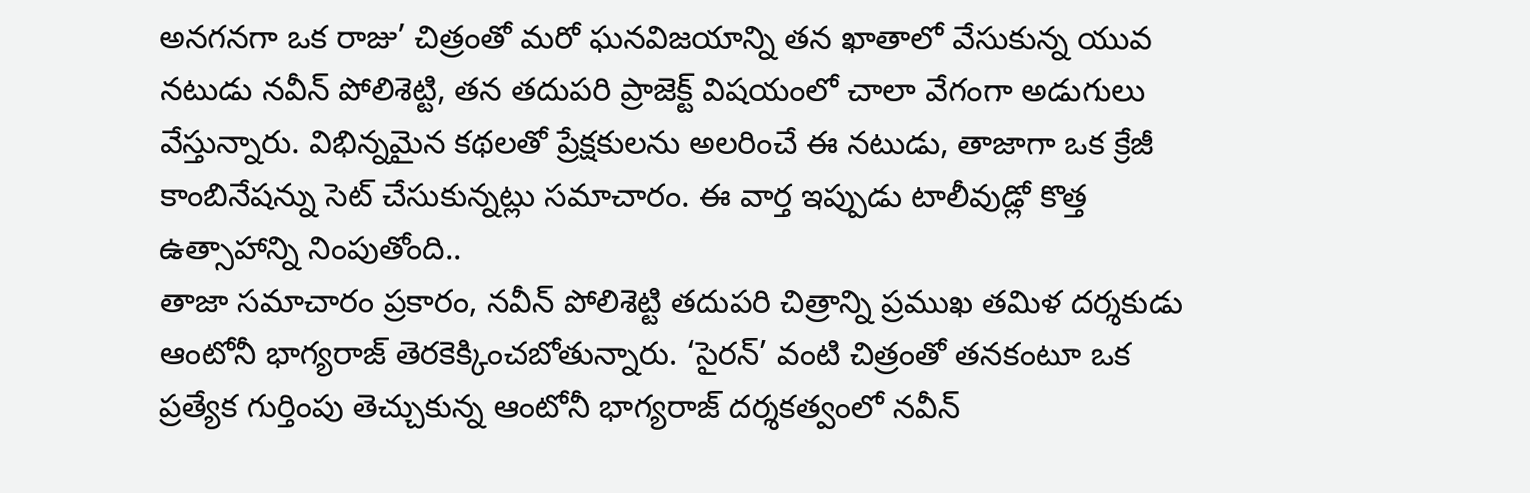అనగనగా ఒక రాజు’ చిత్రంతో మరో ఘనవిజయాన్ని తన ఖాతాలో వేసుకున్న యువ నటుడు నవీన్ పోలిశెట్టి, తన తదుపరి ప్రాజెక్ట్ విషయంలో చాలా వేగంగా అడుగులు వేస్తున్నారు. విభిన్నమైన కథలతో ప్రేక్షకులను అలరించే ఈ నటుడు, తాజాగా ఒక క్రేజీ కాంబినేషన్ను సెట్ చేసుకున్నట్లు సమాచారం. ఈ వార్త ఇప్పుడు టాలీవుడ్లో కొత్త ఉత్సాహాన్ని నింపుతోంది..
తాజా సమాచారం ప్రకారం, నవీన్ పోలిశెట్టి తదుపరి చిత్రాన్ని ప్రముఖ తమిళ దర్శకుడు ఆంటోనీ భాగ్యరాజ్ తెరకెక్కించబోతున్నారు. ‘సైరన్’ వంటి చిత్రంతో తనకంటూ ఒక ప్రత్యేక గుర్తింపు తెచ్చుకున్న ఆంటోనీ భాగ్యరాజ్ దర్శకత్వంలో నవీన్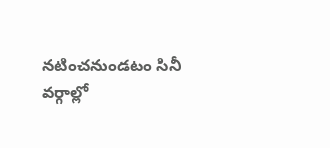నటించనుండటం సినీ వర్గాల్లో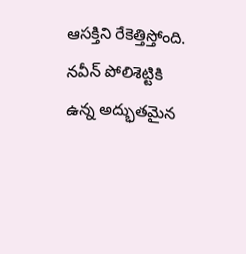ఆసక్తిని రేకెత్తిస్తోంది. నవీన్ పోలిశెట్టికి ఉన్న అద్భుతమైన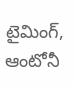టైమింగ్, ఆంటోనీ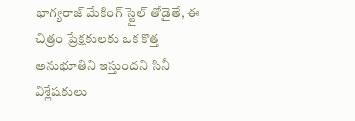భాగ్యరాజ్ మేకింగ్ స్టైల్ తోడైతే, ఈ చిత్రం ప్రేక్షకులకు ఒక కొత్త అనుభూతిని ఇస్తుందని సినీ విశ్లేషకులు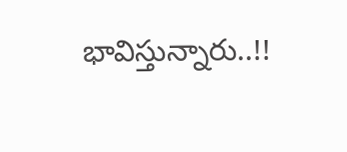భావిస్తున్నారు..!!